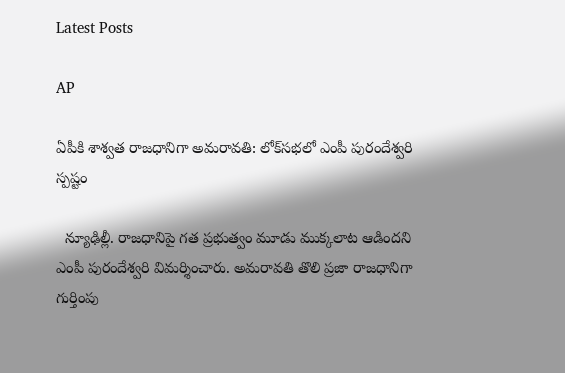Latest Posts

AP

ఏపీకి శాశ్వత రాజధానిగా అమరావతి: లోక్‌సభలో ఎంపీ పురందేశ్వరి స్పష్టం

  న్యూఢిల్లీ. రాజధానిపై గత ప్రభుత్వం మూడు ముక్కలాట ఆడిందని ఎంపీ పురందేశ్వరి విమర్శించారు. అమరావతి తొలి ప్రజా రాజధానిగా గుర్తింపు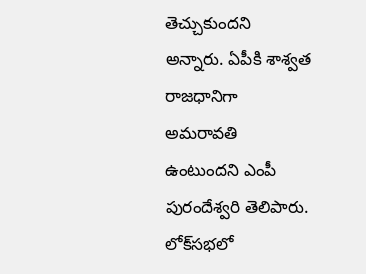తెచ్చుకుందని అన్నారు. ఏపీకి శాశ్వత రాజధానిగా అమరావతి ఉంటుందని ఎంపీ పురందేశ్వరి తెలిపారు. లోక్‌సభలో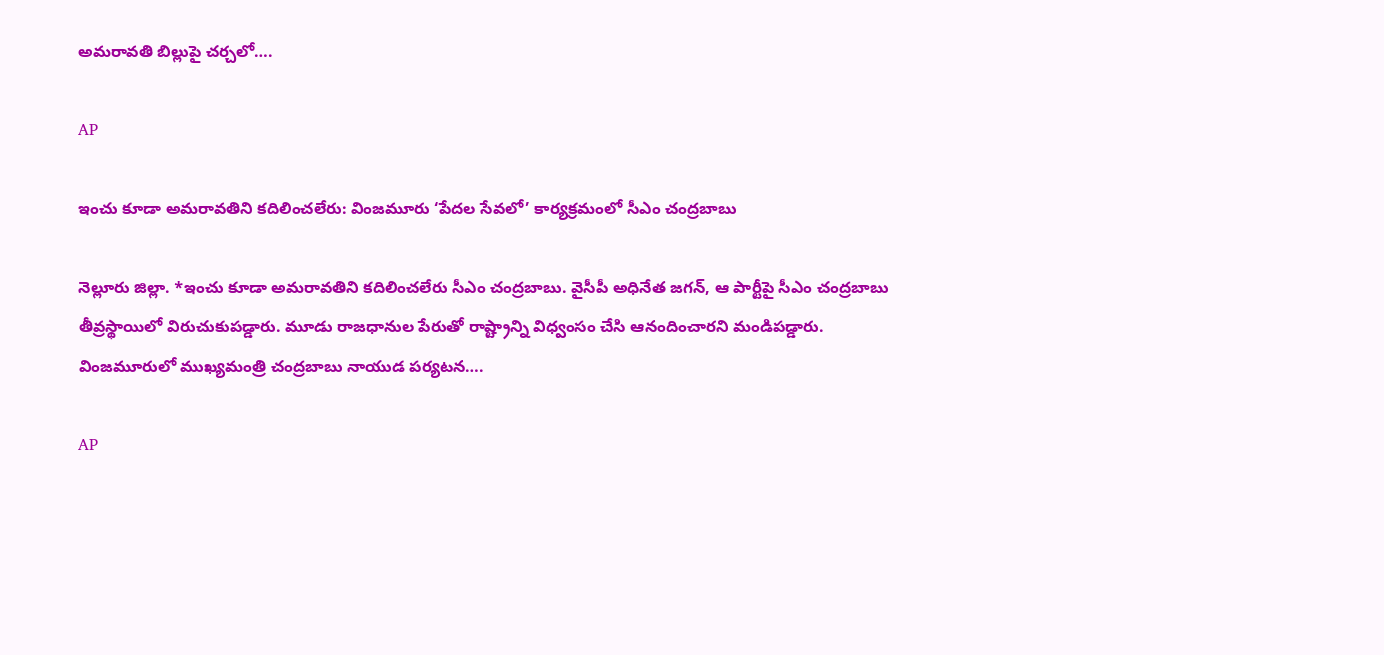అమరావతి బిల్లుపై చర్చలో….

AP

ఇంచు కూడా అమరావతిని కదిలించలేరు: వింజమూరు ‘పేదల సేవలో’ కార్యక్రమంలో సీఎం చంద్రబాబు

నెల్లూరు జిల్లా. *ఇంచు కూడా అమరావతిని కదిలించలేరు సీఎం చంద్రబాబు. వైసీపీ అధినేత జగన్, ఆ పార్టీపై సీఎం చంద్రబాబు తీవ్రస్థాయిలో విరుచుకుపడ్డారు. మూడు రాజధానుల పేరుతో రాష్ట్రాన్ని విధ్వంసం చేసి ఆనందించారని మండిపడ్డారు. వింజమూరులో ముఖ్యమంత్రి చంద్రబాబు నాయుడ పర్యటన….

AP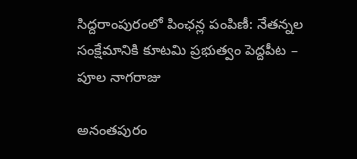సిద్దరాంపురంలో పింఛన్ల పంపిణీ: నేతన్నల సంక్షేమానికి కూటమి ప్రభుత్వం పెద్దపీట – పూల నాగరాజు

అనంతపురం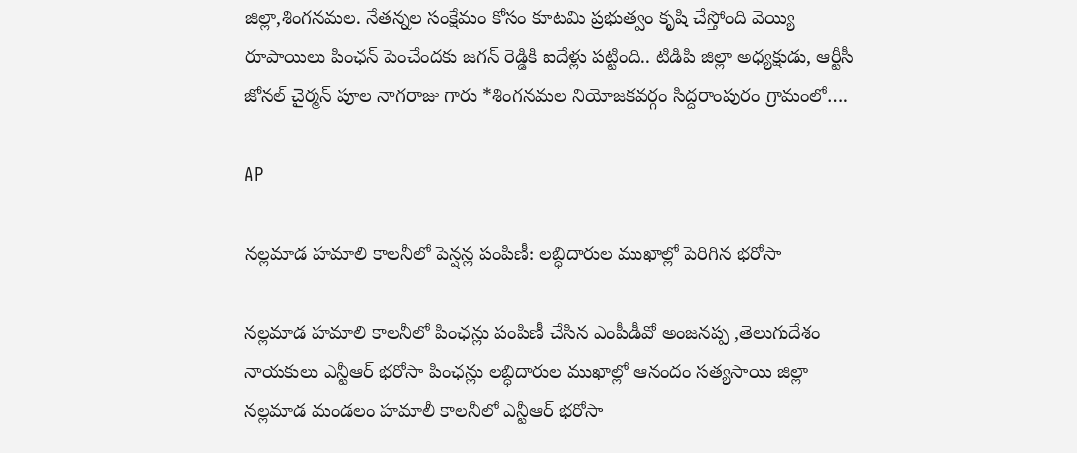జిల్లా,శింగనమల. నేతన్నల సంక్షేమం కోసం కూటమి ప్రభుత్వం కృషి చేస్తోంది వెయ్యి రూపాయిలు పింఛన్ పెంచేందకు జగన్ రెడ్డికి ఐదేళ్లు పట్టింది.. టిడిపి జిల్లా అధ్యక్షుడు, ఆర్టీసీ జోనల్ చైర్మన్ పూల నాగరాజు గారు *శింగనమల నియోజకవర్గం సిద్దరాంపురం గ్రామంలో….

AP

నల్లమాడ హమాలి కాలనీలో పెన్షన్ల పంపిణీ: లబ్ధిదారుల ముఖాల్లో పెరిగిన భరోసా

నల్లమాడ హమాలి కాలనీలో పింఛన్లు పంపిణీ చేసిన ఎంపీడీవో అంజనప్ప ,తెలుగుదేశం నాయకులు ఎన్టీఆర్ భరోసా పింఛన్లు లబ్ధిదారుల ముఖాల్లో ఆనందం సత్యసాయి జిల్లా నల్లమాడ మండలం హమాలీ కాలనీలో ఎన్టీఆర్ భరోసా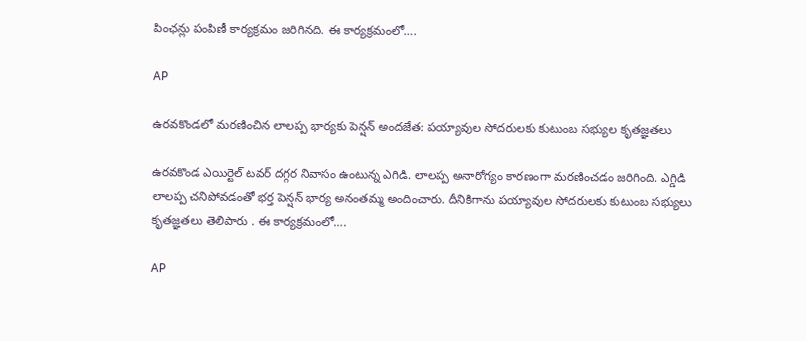పింఛన్లు పంపిణీ కార్యక్రమం జరిగినది. ఈ కార్యక్రమంలో….

AP

ఉరవకొండలో మరణించిన లాలప్ప భార్యకు పెన్షన్ అందజేత: పయ్యావుల సోదరులకు కుటుంబ సభ్యుల కృతజ్ఞతలు

ఉరవకొండ ఎయిర్టెల్ టవర్ దగ్గర నివాసం ఉంటున్న ఎగిడి. లాలప్ప అనారోగ్యం కారణంగా మరణించడం జరిగింది. ఎగ్డిడి లాలప్ప చనిపోవడంతో భర్త పెన్షన్ భార్య అనంతమ్మ అందించారు. దీనికిగాను పయ్యావుల సోదరులకు కుటుంబ సభ్యులు కృతజ్ఞతలు తెలిపారు . ఈ కార్యక్రమంలో….

AP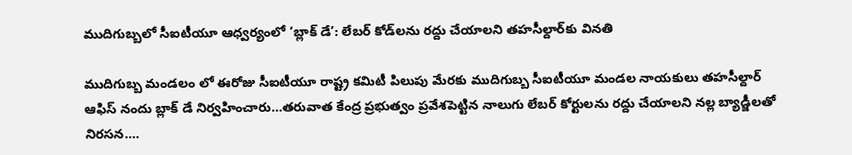ముదిగుబ్బలో సీఐటీయూ ఆధ్వర్యంలో ‘బ్లాక్ డే’: లేబర్ కోడ్‌లను రద్దు చేయాలని తహసీల్దార్‌కు వినతి

ముదిగుబ్బ మండలం లో ఈరోజు సీఐటీయూ రాష్ట్ర కమిటీ పిలుపు మేరకు ముదిగుబ్బ సీఐటీయూ మండల నాయకులు తహసీల్దార్ ఆఫిస్ నందు బ్లాక్ డే నిర్వహించారు…తరువాత కేంద్ర ప్రభుత్వం ప్రవేశపెట్టిన నాలుగు లేబర్ కోర్టులను రద్దు చేయాలని నల్ల బ్యాడ్జీలతో నిరసన….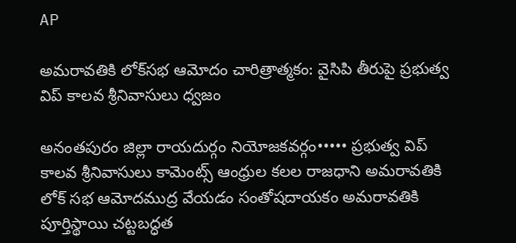AP

అమరావతికి లోక్‌సభ ఆమోదం చారిత్రాత్మకం: వైసిపి తీరుపై ప్రభుత్వ విప్ కాలవ శ్రీనివాసులు ధ్వజం

అనంతపురం జిల్లా రాయదుర్గం నియోజకవర్గం••••• ప్రభుత్వ విప్ కాలవ శ్రీనివాసులు కామెంట్స్ ఆంధ్రుల కలల రాజధాని అమరావతికి లోక్ సభ ఆమోదముద్ర వేయడం సంతోషదాయకం అమరావతికి పూర్తిస్థాయి చట్టబద్ధత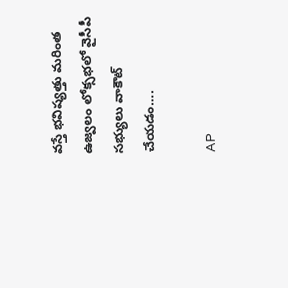వస్తే భవిష్యత్తు మరింత ఉజ్వలం లోక్సభలో వైసీపీ సభ్యులు వాకౌట్ చేయడం….

AP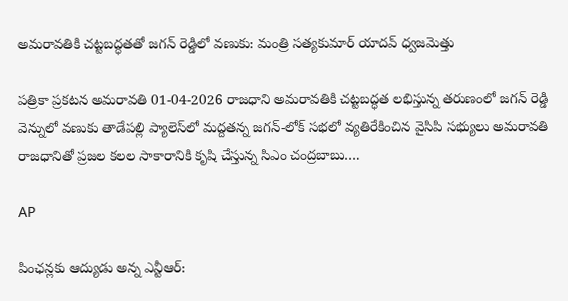అమరావతికి చట్టబద్ధతతో జగన్ రెడ్డిలో వణుకు: మంత్రి సత్యకుమార్ యాదవ్ ధ్వజమెత్తు

ప‌త్రికా ప్ర‌క‌ట‌న‌ అమ‌రావ‌తి 01-04-2026 రాజ‌ధాని అమ‌రావ‌తికి చ‌ట్ట‌బ‌ద్ధ‌త ల‌భిస్తున్న త‌రుణంలో జ‌గ‌న్ రెడ్డి వెన్నులో వ‌ణుకు తాడేప‌ల్లి ప్యాలెస్‌లో మ‌ద్ద‌త‌న్న జ‌గ‌న్-లోక్ స‌భ‌లో వ్య‌తిరేకించిన వైసిపి స‌భ్యులు అమ‌రావ‌తి రాజ‌ధానితో ప్ర‌జ‌ల క‌ల‌ల సాకారానికి కృషి చేస్తున్న సిఎం చంద్ర‌బాబు….

AP

పింఛన్లకు ఆద్యుడు అన్న ఎన్టీఆర్: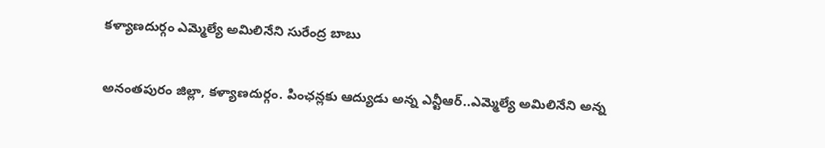కళ్యాణదుర్గం ఎమ్మెల్యే అమిలినేని సురేంద్ర బాబు

అనంతపురం జిల్లా, కళ్యాణదుర్గం. పింఛన్లకు ఆద్యుడు అన్న ఎన్టీఆర్..ఎమ్మెల్యే అమిలినేని అన్న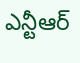ఎన్టీఆర్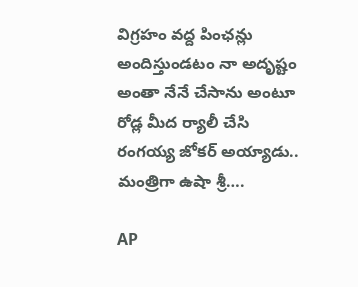విగ్రహం వద్ద పింఛన్లు అందిస్తుండటం నా అదృష్టం అంతా నేనే చేసాను అంటూ రోడ్ల మీద ర్యాలీ చేసి రంగయ్య జోకర్ అయ్యాడు.. మంత్రిగా ఉషా శ్రీ….

AP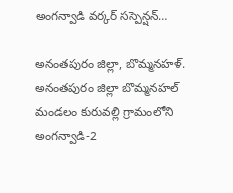అంగన్వాడి వర్కర్ సస్పెన్షన్…

అనంతపురం జిల్లా, బొమ్మనహళ్.   అనంతపురం జిల్లా బొమ్మనహల్ మండలం కురువల్లి గ్రామంలోని అంగన్వాడి-2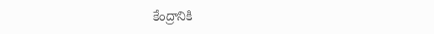కేంద్రానికి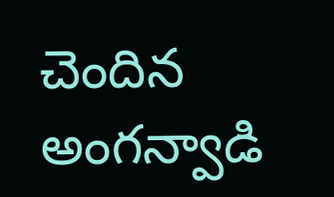చెందిన అంగన్వాడి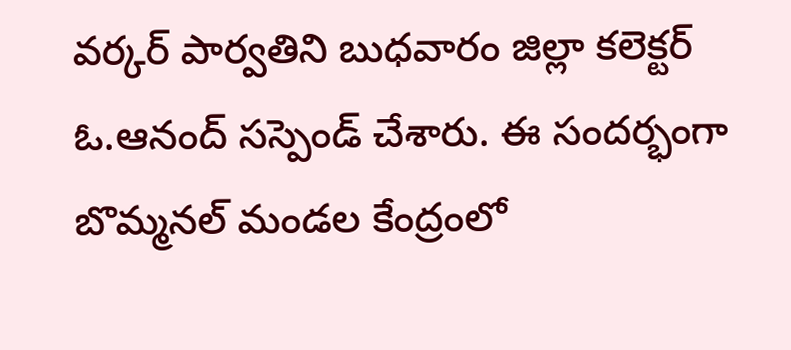వర్కర్ పార్వతిని బుధవారం జిల్లా కలెక్టర్ ఓ.ఆనంద్ సస్పెండ్ చేశారు. ఈ సందర్భంగా బొమ్మనల్ మండల కేంద్రంలో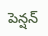పెన్షన్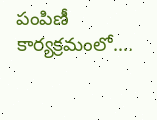పంపిణీ కార్యక్రమంలో….